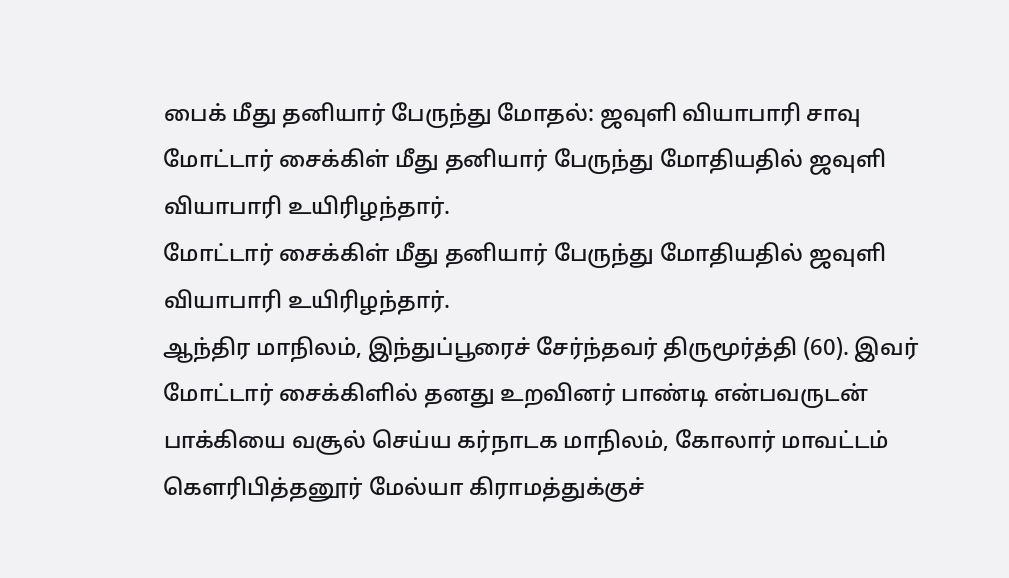பைக் மீது தனியார் பேருந்து மோதல்: ஜவுளி வியாபாரி சாவு
மோட்டார் சைக்கிள் மீது தனியார் பேருந்து மோதியதில் ஜவுளி வியாபாரி உயிரிழந்தார்.
மோட்டார் சைக்கிள் மீது தனியார் பேருந்து மோதியதில் ஜவுளி வியாபாரி உயிரிழந்தார்.
ஆந்திர மாநிலம், இந்துப்பூரைச் சேர்ந்தவர் திருமூர்த்தி (60). இவர் மோட்டார் சைக்கிளில் தனது உறவினர் பாண்டி என்பவருடன் பாக்கியை வசூல் செய்ய கர்நாடக மாநிலம், கோலார் மாவட்டம் கெளரிபித்தனூர் மேல்யா கிராமத்துக்குச்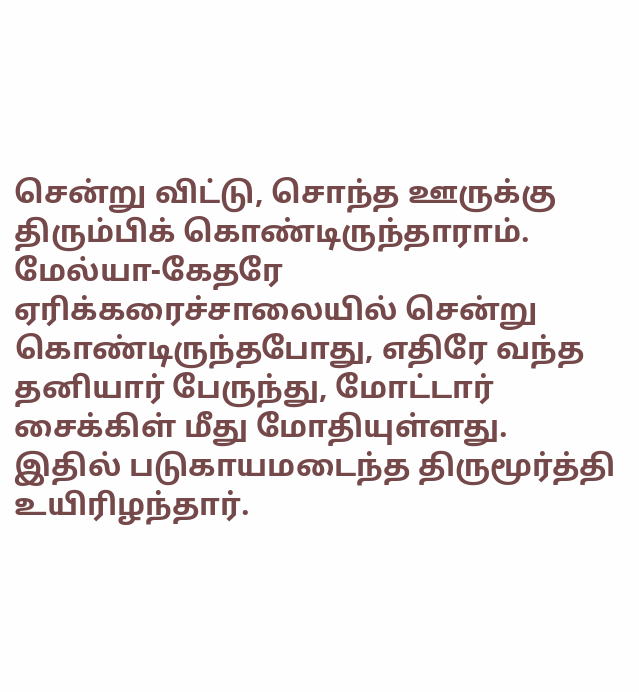சென்று விட்டு, சொந்த ஊருக்கு திரும்பிக் கொண்டிருந்தாராம். மேல்யா-கேதரே ஏரிக்கரைச்சாலையில் சென்று கொண்டிருந்தபோது, எதிரே வந்த தனியார் பேருந்து, மோட்டார் சைக்கிள் மீது மோதியுள்ளது. இதில் படுகாயமடைந்த திருமூர்த்தி உயிரிழந்தார்.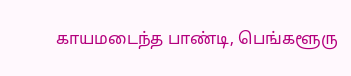காயமடைந்த பாண்டி, பெங்களூரு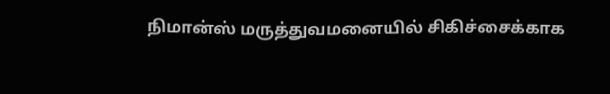நிமான்ஸ் மருத்துவமனையில் சிகிச்சைக்காக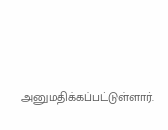அனுமதிக்கப்பட்டுள்ளார்.